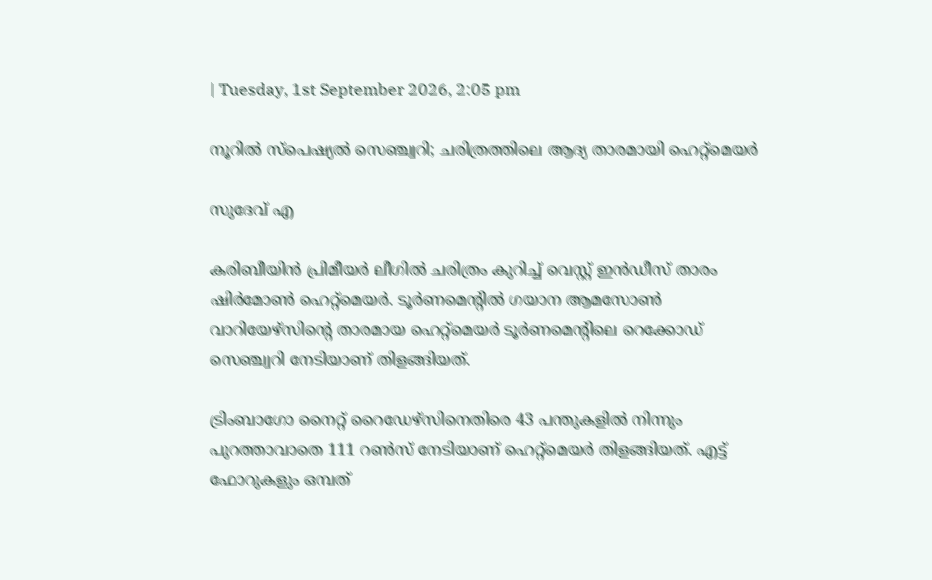| Tuesday, 1st September 2026, 2:05 pm

നൂറിൽ സ്പെഷ്യൽ സെഞ്ച്വറി; ചരിത്രത്തിലെ ആദ്യ താരമായി ഹെറ്റ്‌മെയർ

സുദേവ് എ

കരിബീയിന്‍ പ്രിമീയര്‍ ലീഗില്‍ ചരിത്രം കുറിച്ച് വെസ്റ്റ് ഇന്‍ഡീസ് താരം ഷിര്‍മോണ്‍ ഹെറ്റ്‌മെയര്‍. ടൂര്‍ണമെന്റില്‍ ഗയാന ആമസോണ്‍ വാറിയേഴ്സിന്റെ താരമായ ഹെറ്റ്‌മെയര്‍ ടൂര്‍ണമെന്റിലെ റെക്കോഡ് സെഞ്ച്വറി നേടിയാണ് തിളങ്ങിയത്.

ട്രിംബാഗോ നൈറ്റ് റൈഡേഴ്സിനെതിരെ 43 പന്തുകളില്‍ നിന്നും പുറത്താവാതെ 111 റണ്‍സ് നേടിയാണ് ഹെറ്റ്‌മെയര്‍ തിളങ്ങിയത്. എട്ട് ഫോറുകളും ഒമ്പത്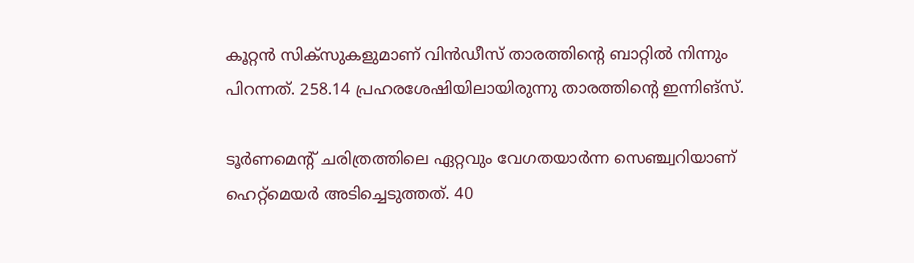കൂറ്റന്‍ സിക്‌സുകളുമാണ് വിന്‍ഡീസ് താരത്തിന്റെ ബാറ്റില്‍ നിന്നും പിറന്നത്. 258.14 പ്രഹരശേഷിയിലായിരുന്നു താരത്തിന്റെ ഇന്നിങ്സ്.

ടൂര്‍ണമെന്റ് ചരിത്രത്തിലെ ഏറ്റവും വേഗതയാര്‍ന്ന സെഞ്ച്വറിയാണ് ഹെറ്റ്‌മെയര്‍ അടിച്ചെടുത്തത്. 40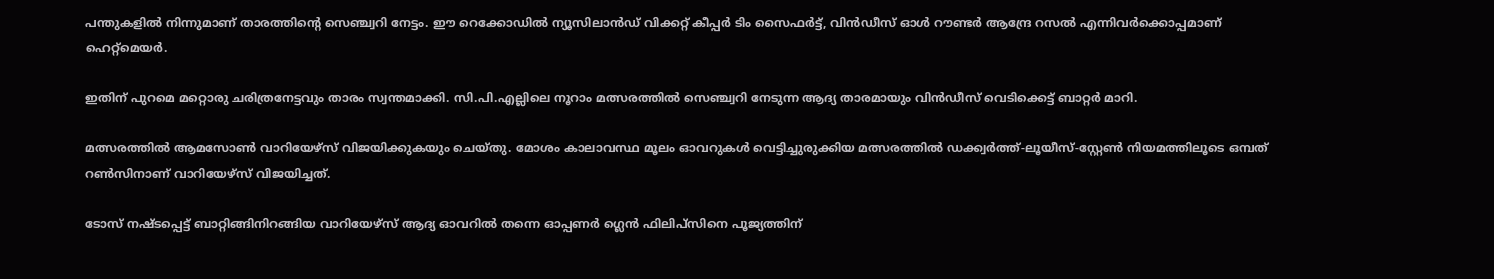പന്തുകളില്‍ നിന്നുമാണ് താരത്തിന്റെ സെഞ്ച്വറി നേട്ടം. ഈ റെക്കോഡില്‍ ന്യൂസിലാന്‍ഡ് വിക്കറ്റ് കീപ്പര്‍ ടിം സൈഫര്‍ട്ട്, വിന്‍ഡീസ് ഓള്‍ റൗണ്ടര്‍ ആന്ദ്രേ റസല്‍ എന്നിവര്‍ക്കൊപ്പമാണ് ഹെറ്റ്‌മെയര്‍.

ഇതിന് പുറമെ മറ്റൊരു ചരിത്രനേട്ടവും താരം സ്വന്തമാക്കി. സി.പി.എല്ലിലെ നൂറാം മത്സരത്തിൽ സെഞ്ച്വറി നേടുന്ന ആദ്യ താരമായും വിൻഡീസ് വെടിക്കെട്ട് ബാറ്റർ മാറി.

മത്സരത്തില്‍ ആമസോണ്‍ വാറിയേഴ്സ് വിജയിക്കുകയും ചെയ്തു. മോശം കാലാവസ്ഥ മൂലം ഓവറുകള്‍ വെട്ടിച്ചുരുക്കിയ മത്സരത്തില്‍ ഡക്ക്വര്‍ത്ത്-ലൂയീസ്-സ്റ്റേണ്‍ നിയമത്തിലൂടെ ഒമ്പത് റണ്‍സിനാണ് വാറിയേഴ്സ് വിജയിച്ചത്.

ടോസ് നഷ്ടപ്പെട്ട് ബാറ്റിങ്ങിനിറങ്ങിയ വാറിയേഴ്സ് ആദ്യ ഓവറില്‍ തന്നെ ഓപ്പണര്‍ ഗ്ലെന്‍ ഫിലിപ്സിനെ പൂജ്യത്തിന്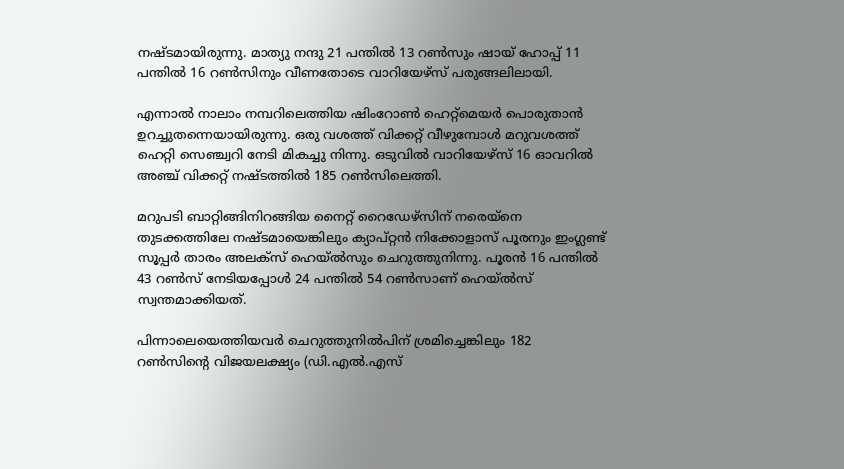നഷ്ടമായിരുന്നു. മാത്യു നന്ദു 21 പന്തില്‍ 13 റണ്‍സും ഷായ് ഹോപ്പ് 11 പന്തില്‍ 16 റണ്‍സിനും വീണതോടെ വാറിയേഴ്സ് പരുങ്ങലിലായി.

എന്നാല്‍ നാലാം നമ്പറിലെത്തിയ ഷിംറോണ്‍ ഹെറ്റ്മെയര്‍ പൊരുതാന്‍ ഉറച്ചുതന്നെയായിരുന്നു. ഒരു വശത്ത് വിക്കറ്റ് വീഴുമ്പോള്‍ മറുവശത്ത് ഹെറ്റി സെഞ്ച്വറി നേടി മികച്ചു നിന്നു. ഒടുവില്‍ വാറിയേഴ്സ് 16 ഓവറില്‍ അഞ്ച് വിക്കറ്റ് നഷ്ടത്തില്‍ 185 റണ്‍സിലെത്തി.

മറുപടി ബാറ്റിങ്ങിനിറങ്ങിയ നൈറ്റ് റൈഡേഴ്സിന് നരെയ്നെ തുടക്കത്തിലേ നഷ്ടമായെങ്കിലും ക്യാപ്റ്റന്‍ നിക്കോളാസ് പൂരനും ഇംഗ്ലണ്ട് സൂപ്പര്‍ താരം അലക്സ് ഹെയ്ല്‍സും ചെറുത്തുനിന്നു. പൂരന്‍ 16 പന്തില്‍ 43 റണ്‍സ് നേടിയപ്പോള്‍ 24 പന്തില്‍ 54 റണ്‍സാണ് ഹെയ്ല്‍സ് സ്വന്തമാക്കിയത്.

പിന്നാലെയെത്തിയവര്‍ ചെറുത്തുനില്‍പിന് ശ്രമിച്ചെങ്കിലും 182 റണ്‍സിന്റെ വിജയലക്ഷ്യം (ഡി.എല്‍.എസ്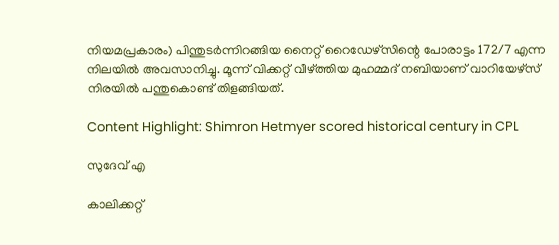നിയമപ്രകാരം) പിന്തുടര്‍ന്നിറങ്ങിയ നൈറ്റ് റൈഡേഴ്സിന്റെ പോരാട്ടം 172/7 എന്ന നിലയില്‍ അവസാനിച്ചു. മൂന്ന് വിക്കറ്റ് വീഴ്ത്തിയ മുഹമ്മദ് നബിയാണ് വാറിയേഴ്സ് നിരയില്‍ പന്തുകൊണ്ട് തിളങ്ങിയത്.

Content Highlight: Shimron Hetmyer scored historical century in CPL

സുദേവ് എ

കാലിക്കറ്റ്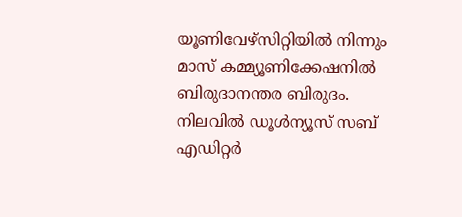യൂണിവേഴ്‌സിറ്റിയില്‍ നിന്നും മാസ് കമ്മ്യൂണിക്കേഷനില്‍ ബിരുദാനന്തര ബിരുദം. നിലവില്‍ ഡൂള്‍ന്യൂസ് സബ് എഡിറ്റര്‍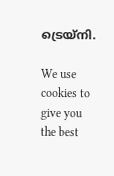ട്രെയ്‌നി.

We use cookies to give you the best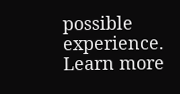possible experience. Learn more